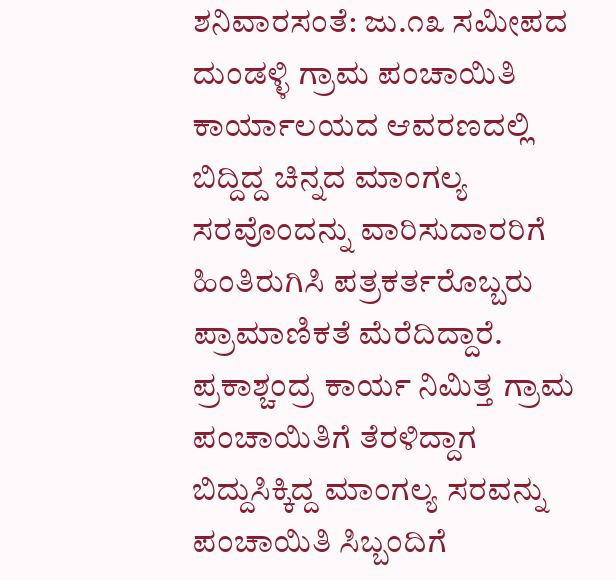ಶನಿವಾರಸಂತೆ: ಜು.೧೩ ಸಮೀಪದ ದುಂಡಳ್ಳಿ ಗ್ರಾಮ ಪಂಚಾಯಿತಿ ಕಾರ್ಯಾಲಯದ ಆವರಣದಲ್ಲಿ ಬಿದ್ದಿದ್ದ ಚಿನ್ನದ ಮಾಂಗಲ್ಯ ಸರವೊಂದನ್ನು ವಾರಿಸುದಾರರಿಗೆ ಹಿಂತಿರುಗಿಸಿ ಪತ್ರಕರ್ತರೊಬ್ಬರು ಪ್ರಾಮಾಣಿಕತೆ ಮೆರೆದಿದ್ದಾರೆ.
ಪ್ರಕಾಶ್ಚಂದ್ರ ಕಾರ್ಯ ನಿಮಿತ್ತ ಗ್ರಾಮ ಪಂಚಾಯಿತಿಗೆ ತೆರಳಿದ್ದಾಗ ಬಿದ್ದುಸಿಕ್ಕಿದ್ದ ಮಾಂಗಲ್ಯ ಸರವನ್ನು ಪಂಚಾಯಿತಿ ಸಿಬ್ಬಂದಿಗೆ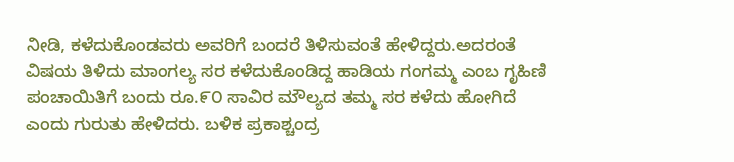ನೀಡಿ, ಕಳೆದುಕೊಂಡವರು ಅವರಿಗೆ ಬಂದರೆ ತಿಳಿಸುವಂತೆ ಹೇಳಿದ್ದರು.ಅದರಂತೆ ವಿಷಯ ತಿಳಿದು ಮಾಂಗಲ್ಯ ಸರ ಕಳೆದುಕೊಂಡಿದ್ದ ಹಾಡಿಯ ಗಂಗಮ್ಮ ಎಂಬ ಗೃಹಿಣಿ ಪಂಚಾಯಿತಿಗೆ ಬಂದು ರೂ.೯೦ ಸಾವಿರ ಮೌಲ್ಯದ ತಮ್ಮ ಸರ ಕಳೆದು ಹೋಗಿದೆ ಎಂದು ಗುರುತು ಹೇಳಿದರು. ಬಳಿಕ ಪ್ರಕಾಶ್ಚಂದ್ರ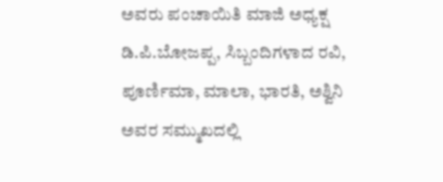ಅವರು ಪಂಚಾಯಿತಿ ಮಾಜಿ ಅಧ್ಯಕ್ಷ ಡಿ.ಪಿ.ಬೋಜಪ್ಪ, ಸಿಬ್ಬಂದಿಗಳಾದ ರವಿ, ಪೂರ್ಣಿಮಾ, ಮಾಲಾ, ಭಾರತಿ, ಅಶ್ವಿನಿ ಅವರ ಸಮ್ಮುಖದಲ್ಲಿ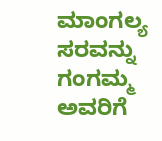ಮಾಂಗಲ್ಯ ಸರವನ್ನು ಗಂಗಮ್ಮ ಅವರಿಗೆ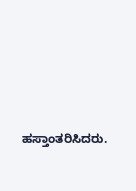ಹಸ್ತಾಂತರಿಸಿದರು.